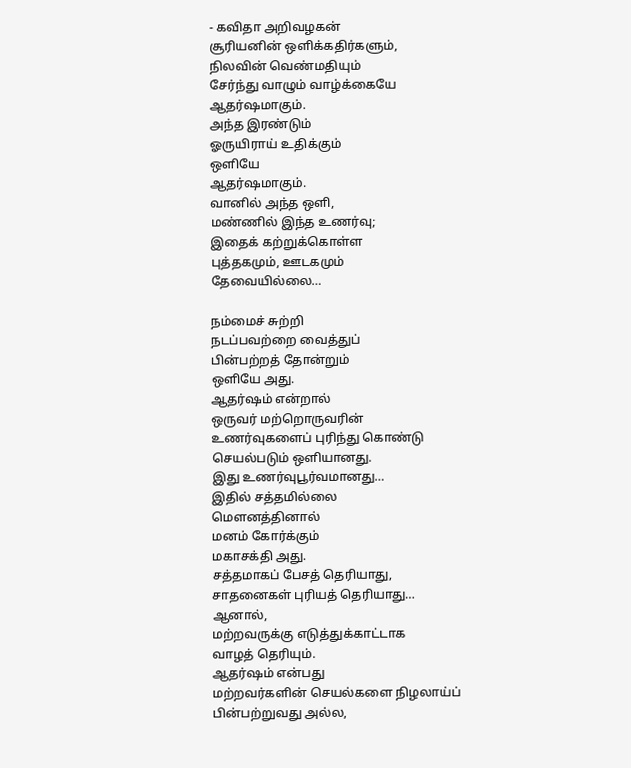- கவிதா அறிவழகன்
சூரியனின் ஒளிக்கதிர்களும்,
நிலவின் வெண்மதியும்
சேர்ந்து வாழும் வாழ்க்கையே
ஆதர்ஷமாகும்.
அந்த இரண்டும்
ஓருயிராய் உதிக்கும்
ஒளியே
ஆதர்ஷமாகும்.
வானில் அந்த ஒளி,
மண்ணில் இந்த உணர்வு;
இதைக் கற்றுக்கொள்ள
புத்தகமும், ஊடகமும்
தேவையில்லை…

நம்மைச் சுற்றி
நடப்பவற்றை வைத்துப்
பின்பற்றத் தோன்றும்
ஒளியே அது.
ஆதர்ஷம் என்றால்
ஒருவர் மற்றொருவரின்
உணர்வுகளைப் புரிந்து கொண்டு
செயல்படும் ஒளியானது.
இது உணர்வுபூர்வமானது…
இதில் சத்தமில்லை
மௌனத்தினால்
மனம் கோர்க்கும்
மகாசக்தி அது.
சத்தமாகப் பேசத் தெரியாது,
சாதனைகள் புரியத் தெரியாது…
ஆனால்,
மற்றவருக்கு எடுத்துக்காட்டாக
வாழத் தெரியும்.
ஆதர்ஷம் என்பது
மற்றவர்களின் செயல்களை நிழலாய்ப்
பின்பற்றுவது அல்ல,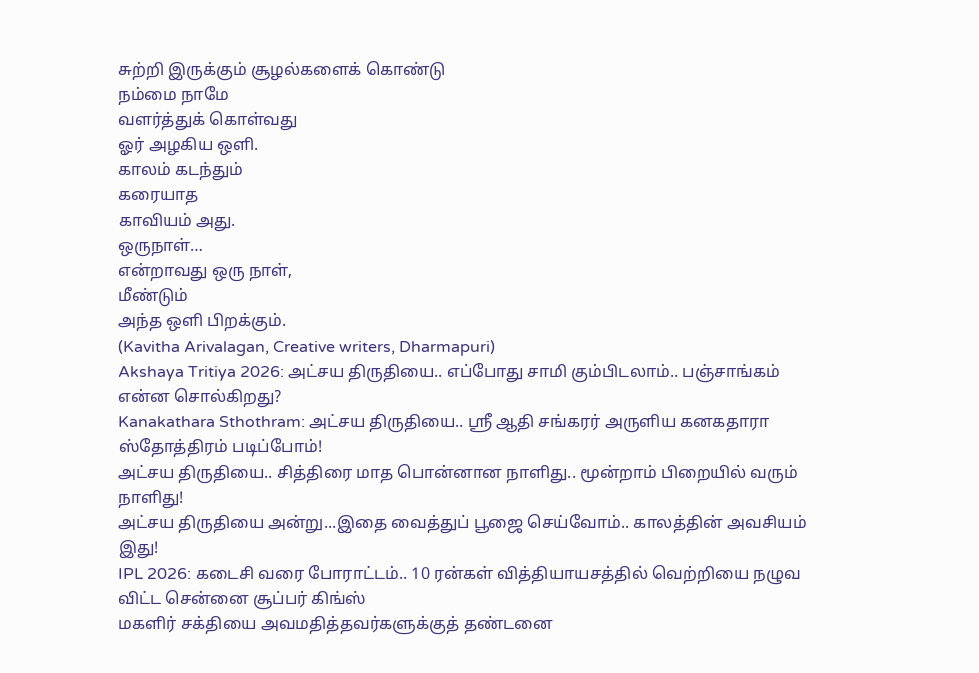சுற்றி இருக்கும் சூழல்களைக் கொண்டு
நம்மை நாமே
வளர்த்துக் கொள்வது
ஓர் அழகிய ஒளி.
காலம் கடந்தும்
கரையாத
காவியம் அது.
ஒருநாள்…
என்றாவது ஒரு நாள்,
மீண்டும்
அந்த ஒளி பிறக்கும்.
(Kavitha Arivalagan, Creative writers, Dharmapuri)
Akshaya Tritiya 2026: அட்சய திருதியை.. எப்போது சாமி கும்பிடலாம்.. பஞ்சாங்கம் என்ன சொல்கிறது?
Kanakathara Sthothram: அட்சய திருதியை.. ஸ்ரீ ஆதி சங்கரர் அருளிய கனகதாரா ஸ்தோத்திரம் படிப்போம்!
அட்சய திருதியை.. சித்திரை மாத பொன்னான நாளிது.. மூன்றாம் பிறையில் வரும் நாளிது!
அட்சய திருதியை அன்று...இதை வைத்துப் பூஜை செய்வோம்.. காலத்தின் அவசியம் இது!
IPL 2026: கடைசி வரை போராட்டம்.. 10 ரன்கள் வித்தியாயசத்தில் வெற்றியை நழுவ விட்ட சென்னை சூப்பர் கிங்ஸ்
மகளிர் சக்தியை அவமதித்தவர்களுக்குத் தண்டனை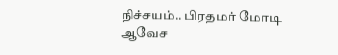நிச்சயம்.. பிரதமர் மோடி ஆவேச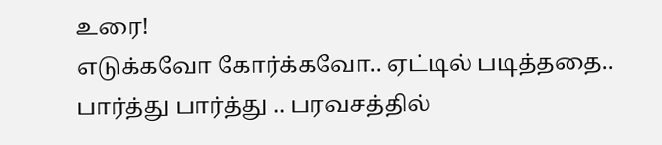உரை!
எடுக்கவோ கோர்க்கவோ.. ஏட்டில் படித்ததை.. பார்த்து பார்த்து .. பரவசத்தில்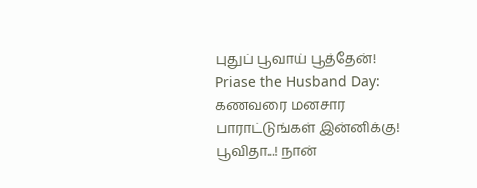புதுப் பூவாய் பூத்தேன்!
Priase the Husband Day: கணவரை மனசார பாராட்டுங்கள் இன்னிக்கு!
பூவிதா...! நான்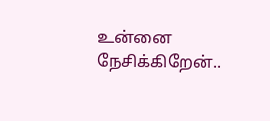உன்னை நேசிக்கிறேன்..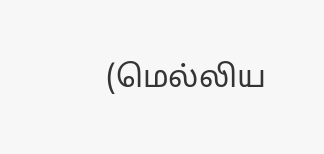(மெல்லிய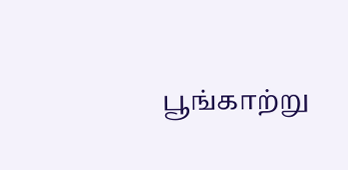பூங்காற்று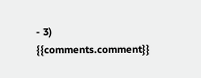- 3)
{{comments.comment}}